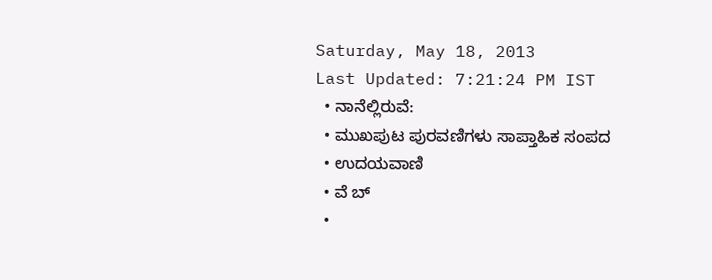Saturday, May 18, 2013
Last Updated: 7:21:24 PM IST
  • ನಾನೆಲ್ಲಿರುವೆ:
  • ಮುಖಪುಟ ಪುರವಣಿಗಳು ಸಾಪ್ತಾಹಿಕ ಸಂಪದ
  • ಉದಯವಾಣಿ
  • ವೆ ಬ್
  •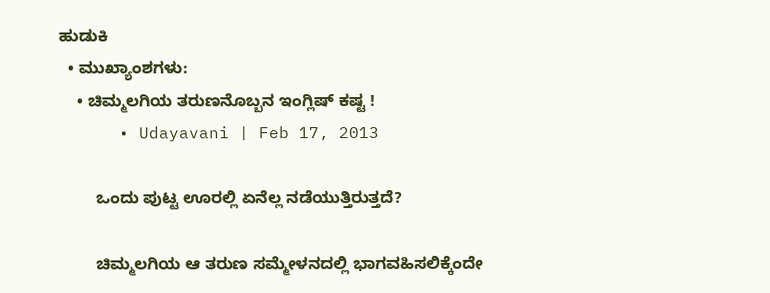ಹುಡುಕಿ
  • ಮುಖ್ಯಾಂಶಗಳು:
    • ಚಿಮ್ಮಲಗಿಯ ತರುಣನೊಬ್ಬನ ಇಂಗ್ಲಿಷ್‌ ಕಷ್ಟ !
      • Udayavani | Feb 17, 2013

        ಒಂದು ಪುಟ್ಟ ಊರಲ್ಲಿ ಏನೆಲ್ಲ ನಡೆಯುತ್ತಿರುತ್ತದೆ?

        ಚಿಮ್ಮಲಗಿಯ ಆ ತರುಣ ಸಮ್ಮೇಳನದಲ್ಲಿ ಭಾಗವಹಿಸಲಿಕ್ಕೆಂದೇ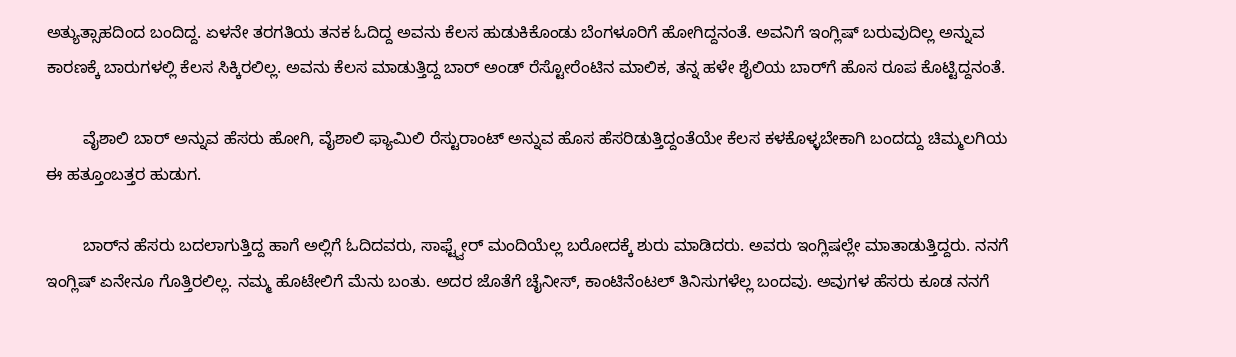ಅತ್ಯುತ್ಸಾಹದಿಂದ ಬಂದಿದ್ದ. ಏಳನೇ ತರಗತಿಯ ತನಕ ಓದಿದ್ದ ಅವನು ಕೆಲಸ ಹುಡುಕಿಕೊಂಡು ಬೆಂಗಳೂರಿಗೆ ಹೋಗಿದ್ದನಂತೆ. ಅವನಿಗೆ ಇಂಗ್ಲಿಷ್‌ ಬರುವುದಿಲ್ಲ ಅನ್ನುವ ಕಾರಣಕ್ಕೆ ಬಾರುಗಳಲ್ಲಿ ಕೆಲಸ ಸಿಕ್ಕಿರಲಿಲ್ಲ. ಅವನು ಕೆಲಸ ಮಾಡುತ್ತಿದ್ದ ಬಾರ್‌ ಅಂಡ್‌ ರೆಸ್ಟೋರೆಂಟಿನ ಮಾಲಿಕ, ತನ್ನ ಹಳೇ ಶೈಲಿಯ ಬಾರ್‌ಗೆ ಹೊಸ ರೂಪ ಕೊಟ್ಟಿದ್ದನಂತೆ.

        ವೈಶಾಲಿ ಬಾರ್‌ ಅನ್ನುವ ಹೆಸರು ಹೋಗಿ, ವೈಶಾಲಿ ಫ್ಯಾಮಿಲಿ ರೆಸ್ಟುರಾಂಟ್‌ ಅನ್ನುವ ಹೊಸ ಹೆಸರಿಡುತ್ತಿದ್ದಂತೆಯೇ ಕೆಲಸ ಕಳಕೊಳ್ಳಬೇಕಾಗಿ ಬಂದದ್ದು ಚಿಮ್ಮಲಗಿಯ ಈ ಹತ್ತೂಂಬತ್ತರ ಹುಡುಗ.

        ಬಾರ್‌ನ ಹೆಸರು ಬದಲಾಗುತ್ತಿದ್ದ ಹಾಗೆ ಅಲ್ಲಿಗೆ ಓದಿದವರು, ಸಾಫ್ಟ್ವೇರ್‌ ಮಂದಿಯೆಲ್ಲ ಬರೋದಕ್ಕೆ ಶುರು ಮಾಡಿದರು. ಅವರು ಇಂಗ್ಲಿಷಲ್ಲೇ ಮಾತಾಡುತ್ತಿದ್ದರು. ನನಗೆ ಇಂಗ್ಲಿಷ್‌ ಏನೇನೂ ಗೊತ್ತಿರಲಿಲ್ಲ. ನಮ್ಮ ಹೊಟೇಲಿಗೆ ಮೆನು ಬಂತು. ಅದರ ಜೊತೆಗೆ ಚೈನೀಸ್‌, ಕಾಂಟಿನೆಂಟಲ್‌ ತಿನಿಸುಗಳೆಲ್ಲ ಬಂದವು. ಅವುಗಳ ಹೆಸರು ಕೂಡ ನನಗೆ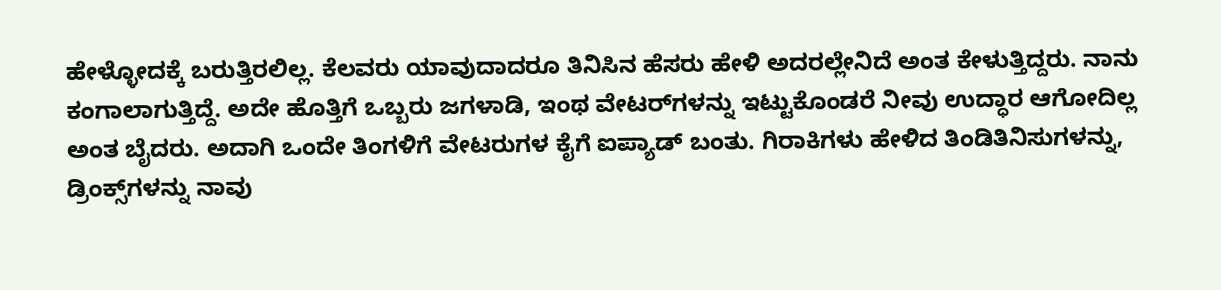ಹೇಳ್ಳೋದಕ್ಕೆ ಬರುತ್ತಿರಲಿಲ್ಲ. ಕೆಲವರು ಯಾವುದಾದರೂ ತಿನಿಸಿನ ಹೆಸರು ಹೇಳಿ ಅದರಲ್ಲೇನಿದೆ ಅಂತ ಕೇಳುತ್ತಿದ್ದರು. ನಾನು ಕಂಗಾಲಾಗುತ್ತಿದ್ದೆ. ಅದೇ ಹೊತ್ತಿಗೆ ಒಬ್ಬರು ಜಗಳಾಡಿ, ಇಂಥ ವೇಟರ್‌ಗಳನ್ನು ಇಟ್ಟುಕೊಂಡರೆ ನೀವು ಉದ್ಧಾರ ಆಗೋದಿಲ್ಲ ಅಂತ ಬೈದರು. ಅದಾಗಿ ಒಂದೇ ತಿಂಗಳಿಗೆ ವೇಟರುಗಳ ಕೈಗೆ ಐಪ್ಯಾಡ್‌ ಬಂತು. ಗಿರಾಕಿಗಳು ಹೇಳಿದ ತಿಂಡಿತಿನಿಸುಗಳನ್ನು, ಡ್ರಿಂಕ್ಸ್‌ಗಳನ್ನು ನಾವು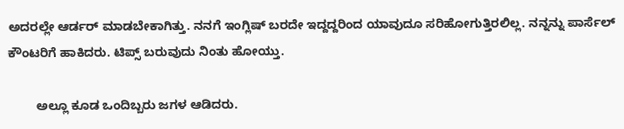ಅದರಲ್ಲೇ ಆರ್ಡರ್‌ ಮಾಡಬೇಕಾಗಿತ್ತು. ನನಗೆ ಇಂಗ್ಲಿಷ್‌ ಬರದೇ ಇದ್ದದ್ದರಿಂದ ಯಾವುದೂ ಸರಿಹೋಗುತ್ತಿರಲಿಲ್ಲ. ನನ್ನನ್ನು ಪಾರ್ಸೆಲ್‌ ಕೌಂಟರಿಗೆ ಹಾಕಿದರು. ಟಿಪ್ಸ್‌ ಬರುವುದು ನಿಂತು ಹೋಯ್ತು.

        ಅಲ್ಲೂ ಕೂಡ ಒಂದಿಬ್ಬರು ಜಗಳ ಆಡಿದರು.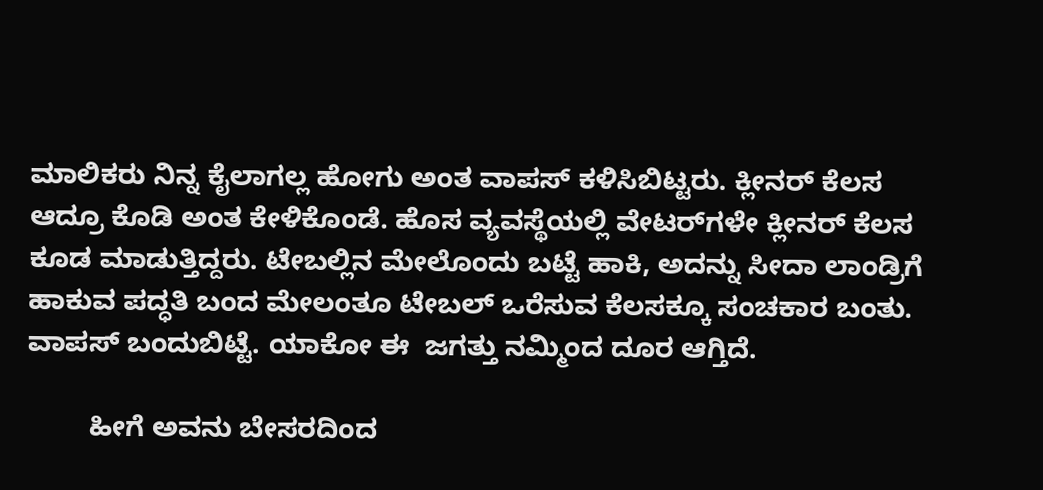ಮಾಲಿಕರು ನಿನ್ನ ಕೈಲಾಗಲ್ಲ ಹೋಗು ಅಂತ ವಾಪಸ್‌ ಕಳಿಸಿಬಿಟ್ಟರು. ಕ್ಲೀನರ್‌ ಕೆಲಸ ಆದ್ರೂ ಕೊಡಿ ಅಂತ ಕೇಳಿಕೊಂಡೆ. ಹೊಸ ವ್ಯವಸ್ಥೆಯಲ್ಲಿ ವೇಟರ್‌ಗಳೇ ಕ್ಲೀನರ್‌ ಕೆಲಸ ಕೂಡ ಮಾಡುತ್ತಿದ್ದರು. ಟೇಬಲ್ಲಿನ ಮೇಲೊಂದು ಬಟ್ಟೆ ಹಾಕಿ, ಅದನ್ನು ಸೀದಾ ಲಾಂಡ್ರಿಗೆ ಹಾಕುವ ಪದ್ಧತಿ ಬಂದ ಮೇಲಂತೂ ಟೇಬಲ್‌ ಒರೆಸುವ ಕೆಲಸಕ್ಕೂ ಸಂಚಕಾರ ಬಂತು. ವಾಪಸ್‌ ಬಂದುಬಿಟ್ಟೆ. ಯಾಕೋ ಈ  ಜಗತ್ತು ನಮ್ಮಿಂದ ದೂರ ಆಗ್ತಿದೆ.

        ಹೀಗೆ ಅವನು ಬೇಸರದಿಂದ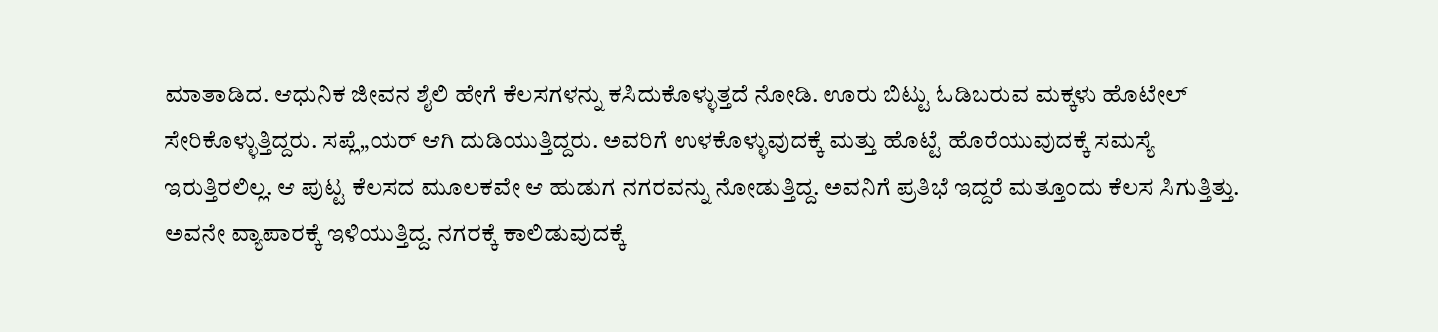ಮಾತಾಡಿದ. ಆಧುನಿಕ ಜೀವನ ಶೈಲಿ ಹೇಗೆ ಕೆಲಸಗಳನ್ನು ಕಸಿದುಕೊಳ್ಳುತ್ತದೆ ನೋಡಿ. ಊರು ಬಿಟ್ಟು ಓಡಿಬರುವ ಮಕ್ಕಳು ಹೊಟೇಲ್‌ ಸೇರಿಕೊಳ್ಳುತ್ತಿದ್ದರು. ಸಪ್ಲೆ„ಯರ್‌ ಆಗಿ ದುಡಿಯುತ್ತಿದ್ದರು. ಅವರಿಗೆ ಉಳಕೊಳ್ಳುವುದಕ್ಕೆ ಮತ್ತು ಹೊಟ್ಟೆ ಹೊರೆಯುವುದಕ್ಕೆ ಸಮಸ್ಯೆ ಇರುತ್ತಿರಲಿಲ್ಲ. ಆ ಪುಟ್ಟ ಕೆಲಸದ ಮೂಲಕವೇ ಆ ಹುಡುಗ ನಗರವನ್ನು ನೋಡುತ್ತಿದ್ದ. ಅವನಿಗೆ ಪ್ರತಿಭೆ ಇದ್ದರೆ ಮತ್ತೂಂದು ಕೆಲಸ ಸಿಗುತ್ತಿತ್ತು. ಅವನೇ ವ್ಯಾಪಾರಕ್ಕೆ ಇಳಿಯುತ್ತಿದ್ದ. ನಗರಕ್ಕೆ ಕಾಲಿಡುವುದಕ್ಕೆ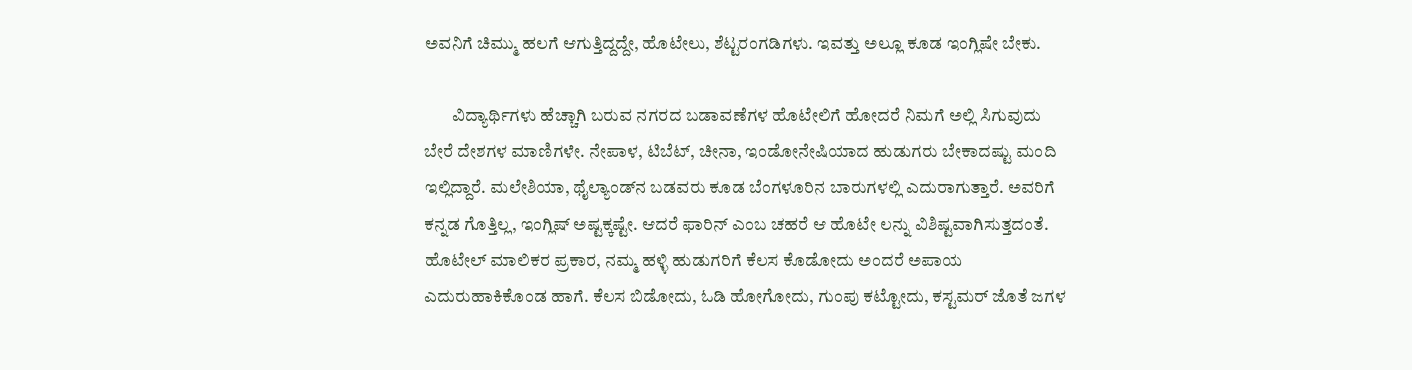ಅವನಿಗೆ ಚಿಮ್ಮು ಹಲಗೆ ಆಗುತ್ತಿದ್ದದ್ದೇ, ಹೊಟೇಲು, ಶೆಟ್ಟರಂಗಡಿಗಳು. ಇವತ್ತು ಅಲ್ಲೂ ಕೂಡ ಇಂಗ್ಲಿಷೇ ಬೇಕು.

        ವಿದ್ಯಾರ್ಥಿಗಳು ಹೆಚ್ಚಾಗಿ ಬರುವ ನಗರದ ಬಡಾವಣೆಗಳ ಹೊಟೇಲಿಗೆ ಹೋದರೆ ನಿಮಗೆ ಅಲ್ಲಿ ಸಿಗುವುದು ಬೇರೆ ದೇಶಗಳ ಮಾಣಿಗಳೇ. ನೇಪಾಳ, ಟಿಬೆಟ್‌, ಚೀನಾ, ಇಂಡೋನೇಷಿಯಾದ ಹುಡುಗರು ಬೇಕಾದಷ್ಟು ಮಂದಿ ಇಲ್ಲಿದ್ದಾರೆ. ಮಲೇಶಿಯಾ, ಥೈಲ್ಯಾಂಡ್‌ನ‌ ಬಡವರು ಕೂಡ ಬೆಂಗಳೂರಿನ ಬಾರುಗಳಲ್ಲಿ ಎದುರಾಗುತ್ತಾರೆ. ಅವರಿಗೆ ಕನ್ನಡ ಗೊತ್ತಿಲ್ಲ, ಇಂಗ್ಲಿಷ್‌ ಅಷ್ಟಕ್ಕಷ್ಟೇ. ಆದರೆ ಫಾರಿನ್‌ ಎಂಬ ಚಹರೆ ಆ ಹೊಟೇ ಲನ್ನು ವಿಶಿಷ್ಟವಾಗಿಸುತ್ತದಂತೆ. ಹೊಟೇಲ್‌ ಮಾಲಿಕರ ಪ್ರಕಾರ, ನಮ್ಮ ಹಳ್ಳಿ ಹುಡುಗರಿಗೆ ಕೆಲಸ ಕೊಡೋದು ಅಂದರೆ ಅಪಾಯ ಎದುರುಹಾಕಿಕೊಂಡ ಹಾಗೆ. ಕೆಲಸ ಬಿಡೋದು, ಓಡಿ ಹೋಗೋದು, ಗುಂಪು ಕಟ್ಟೋದು, ಕಸ್ಟಮರ್‌ ಜೊತೆ ಜಗಳ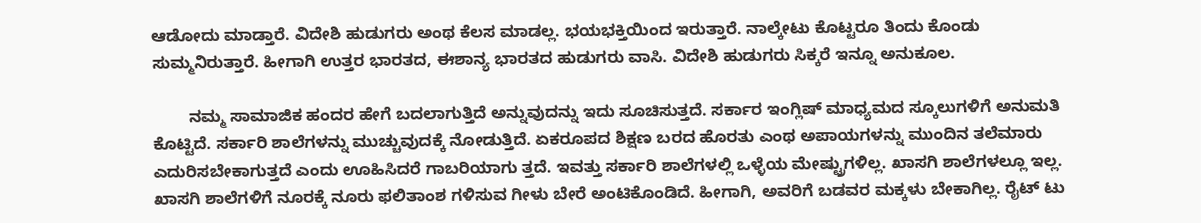ಆಡೋದು ಮಾಡ್ತಾರೆ. ವಿದೇಶಿ ಹುಡುಗರು ಅಂಥ ಕೆಲಸ ಮಾಡಲ್ಲ. ಭಯಭಕ್ತಿಯಿಂದ ಇರುತ್ತಾರೆ. ನಾಲ್ಕೇಟು ಕೊಟ್ಟರೂ ತಿಂದು ಕೊಂಡು ಸುಮ್ಮನಿರುತ್ತಾರೆ. ಹೀಗಾಗಿ ಉತ್ತರ ಭಾರತದ, ಈಶಾನ್ಯ ಭಾರತದ ಹುಡುಗರು ವಾಸಿ. ವಿದೇಶಿ ಹುಡುಗರು ಸಿಕ್ಕರೆ ಇನ್ನೂ ಅನುಕೂಲ.

        ನಮ್ಮ ಸಾಮಾಜಿಕ ಹಂದರ ಹೇಗೆ ಬದಲಾಗುತ್ತಿದೆ ಅನ್ನುವುದನ್ನು ಇದು ಸೂಚಿಸುತ್ತದೆ. ಸರ್ಕಾರ ಇಂಗ್ಲಿಷ್‌ ಮಾಧ್ಯಮದ ಸ್ಕೂಲುಗಳಿಗೆ ಅನುಮತಿ ಕೊಟ್ಟಿದೆ. ಸರ್ಕಾರಿ ಶಾಲೆಗಳನ್ನು ಮುಚ್ಚುವುದಕ್ಕೆ ನೋಡುತ್ತಿದೆ. ಏಕರೂಪದ ಶಿಕ್ಷಣ ಬರದ ಹೊರತು ಎಂಥ ಅಪಾಯಗಳನ್ನು ಮುಂದಿನ ತಲೆಮಾರು ಎದುರಿಸಬೇಕಾಗುತ್ತದೆ ಎಂದು ಊಹಿಸಿದರೆ ಗಾಬರಿಯಾಗು ತ್ತದೆ. ಇವತ್ತು ಸರ್ಕಾರಿ ಶಾಲೆಗಳಲ್ಲಿ ಒಳ್ಳೆಯ ಮೇಷ್ಟ್ರುಗಳಿಲ್ಲ. ಖಾಸಗಿ ಶಾಲೆಗಳಲ್ಲೂ ಇಲ್ಲ. ಖಾಸಗಿ ಶಾಲೆಗಳಿಗೆ ನೂರಕ್ಕೆ ನೂರು ಫ‌ಲಿತಾಂಶ ಗಳಿಸುವ ಗೀಳು ಬೇರೆ ಅಂಟಿಕೊಂಡಿದೆ. ಹೀಗಾಗಿ, ಅವರಿಗೆ ಬಡವರ ಮಕ್ಕಳು ಬೇಕಾಗಿಲ್ಲ. ರೈಟ್‌ ಟು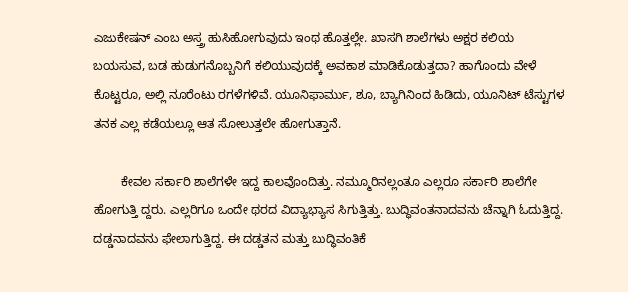ಎಜುಕೇಷನ್‌ ಎಂಬ ಅಸ್ತ್ರ ಹುಸಿಹೋಗುವುದು ಇಂಥ ಹೊತ್ತಲ್ಲೇ. ಖಾಸಗಿ ಶಾಲೆಗಳು ಅಕ್ಷರ ಕಲಿಯ ಬಯಸುವ, ಬಡ ಹುಡುಗನೊಬ್ಬನಿಗೆ ಕಲಿಯುವುದಕ್ಕೆ ಅವಕಾಶ ಮಾಡಿಕೊಡುತ್ತದಾ? ಹಾಗೊಂದು ವೇಳೆ ಕೊಟ್ಟರೂ, ಅಲ್ಲಿ ನೂರೆಂಟು ರಗಳೆಗಳಿವೆ. ಯೂನಿಫಾರ್ಮು, ಶೂ, ಬ್ಯಾಗಿನಿಂದ ಹಿಡಿದು, ಯೂನಿಟ್‌ ಟೆಸ್ಟುಗಳ ತನಕ ಎಲ್ಲ ಕಡೆಯಲ್ಲೂ ಆತ ಸೋಲುತ್ತಲೇ ಹೋಗುತ್ತಾನೆ.

        ಕೇವಲ ಸರ್ಕಾರಿ ಶಾಲೆಗಳೇ ಇದ್ದ ಕಾಲವೊಂದಿತ್ತು. ನಮ್ಮೂರಿನಲ್ಲಂತೂ ಎಲ್ಲರೂ ಸರ್ಕಾರಿ ಶಾಲೆಗೇ ಹೋಗುತ್ತಿ ದ್ದರು. ಎಲ್ಲರಿಗೂ ಒಂದೇ ಥರದ ವಿದ್ಯಾಭ್ಯಾಸ ಸಿಗುತ್ತಿತ್ತು. ಬುದ್ಧಿವಂತನಾದವನು ಚೆನ್ನಾಗಿ ಓದುತ್ತಿದ್ದ. ದಡ್ಡನಾದವನು ಫೇಲಾಗುತ್ತಿದ್ದ. ಈ ದಡ್ಡತನ ಮತ್ತು ಬುದ್ಧಿವಂತಿಕೆ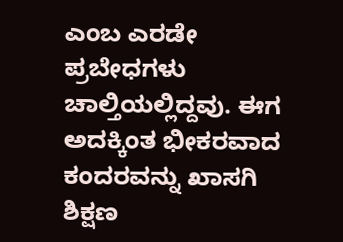ಎಂಬ ಎರಡೇ ಪ್ರಬೇಧಗಳು ಚಾಲ್ತಿಯಲ್ಲಿದ್ದವು. ಈಗ ಅದಕ್ಕಿಂತ ಭೀಕರವಾದ ಕಂದರವನ್ನು ಖಾಸಗಿ ಶಿಕ್ಷಣ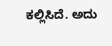ಕಲ್ಲಿಸಿದೆ. ಅದು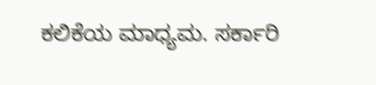ಕಲಿಕೆಯ ಮಾಧ್ಯಮ. ಸರ್ಕಾರಿ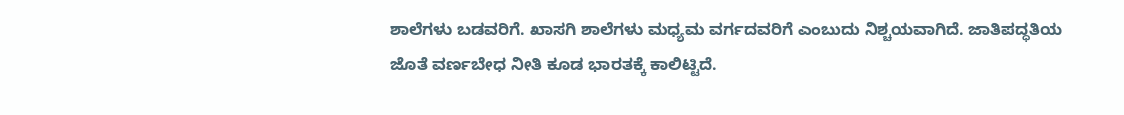ಶಾಲೆಗಳು ಬಡವರಿಗೆ. ಖಾಸಗಿ ಶಾಲೆಗಳು ಮಧ್ಯಮ ವರ್ಗದವರಿಗೆ ಎಂಬುದು ನಿಶ್ಚಯವಾಗಿದೆ. ಜಾತಿಪದ್ಧತಿಯ ಜೊತೆ ವರ್ಣಬೇಧ ನೀತಿ ಕೂಡ ಭಾರತಕ್ಕೆ ಕಾಲಿಟ್ಟಿದೆ.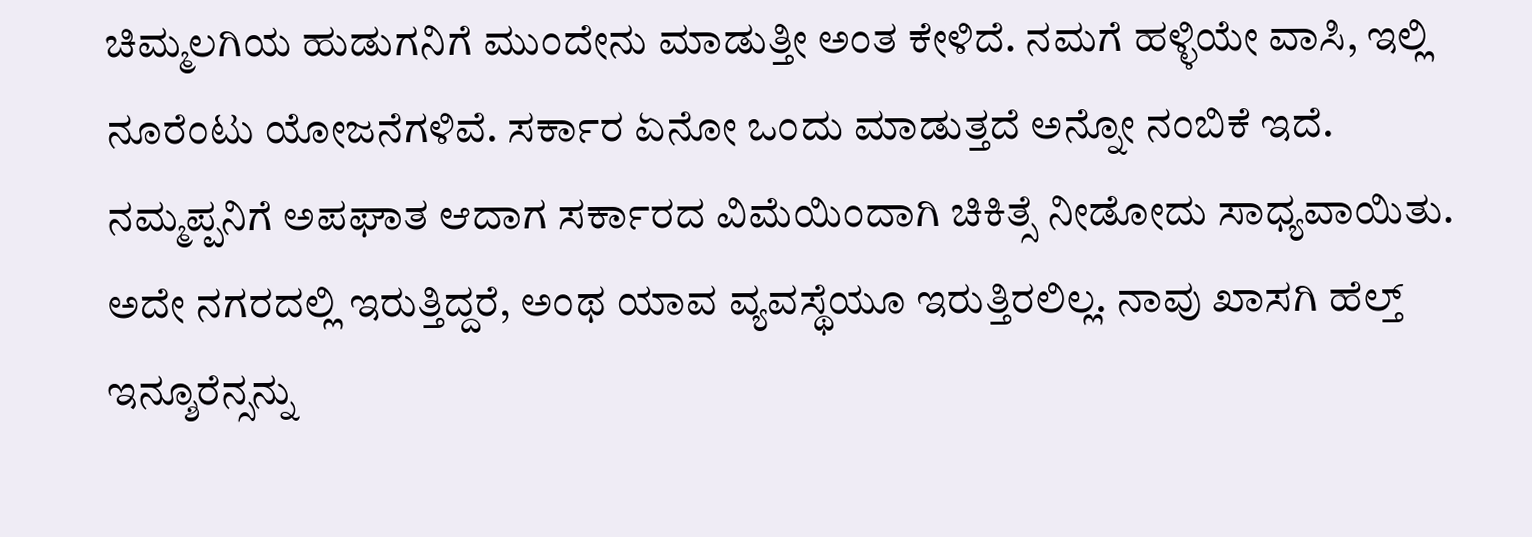ಚಿಮ್ಮಲಗಿಯ ಹುಡುಗನಿಗೆ ಮುಂದೇನು ಮಾಡುತ್ತೀ ಅಂತ ಕೇಳಿದೆ. ನಮಗೆ ಹಳ್ಳಿಯೇ ವಾಸಿ, ಇಲ್ಲಿ ನೂರೆಂಟು ಯೋಜನೆಗಳಿವೆ. ಸರ್ಕಾರ ಏನೋ ಒಂದು ಮಾಡುತ್ತದೆ ಅನ್ನೋ ನಂಬಿಕೆ ಇದೆ. ನಮ್ಮಪ್ಪನಿಗೆ ಅಪಘಾತ ಆದಾಗ ಸರ್ಕಾರದ ವಿಮೆಯಿಂದಾಗಿ ಚಿಕಿತ್ಸೆ ನೀಡೋದು ಸಾಧ್ಯವಾಯಿತು. ಅದೇ ನಗರದಲ್ಲಿ ಇರುತ್ತಿದ್ದರೆ, ಅಂಥ ಯಾವ ವ್ಯವಸ್ಥೆಯೂ ಇರುತ್ತಿರಲಿಲ್ಲ. ನಾವು ಖಾಸಗಿ ಹೆಲ್ತ್‌ ಇನ್ಶೂರೆನ್ಸನ್ನು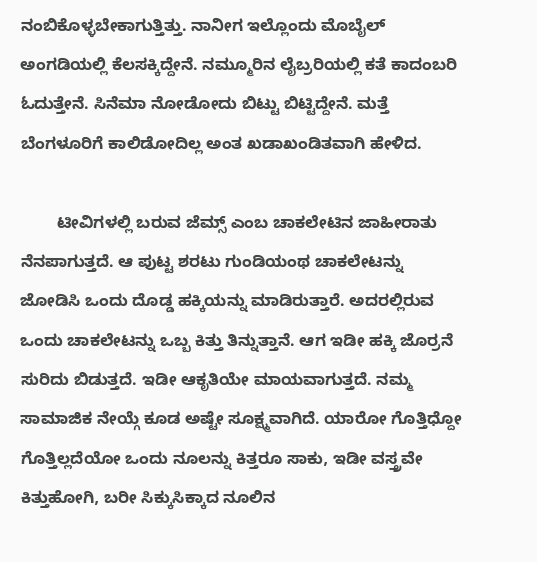ನಂಬಿಕೊಳ್ಳಬೇಕಾಗುತ್ತಿತ್ತು. ನಾನೀಗ ಇಲ್ಲೊಂದು ಮೊಬೈಲ್‌ ಅಂಗಡಿಯಲ್ಲಿ ಕೆಲಸಕ್ಕಿದ್ದೇನೆ. ನಮ್ಮೂರಿನ ಲೈಬ್ರರಿಯಲ್ಲಿ ಕತೆ ಕಾದಂಬರಿ ಓದುತ್ತೇನೆ. ಸಿನೆಮಾ ನೋಡೋದು ಬಿಟ್ಟು ಬಿಟ್ಟಿದ್ದೇನೆ. ಮತ್ತೆ ಬೆಂಗಳೂರಿಗೆ ಕಾಲಿಡೋದಿಲ್ಲ ಅಂತ ಖಡಾಖಂಡಿತವಾಗಿ ಹೇಳಿದ.

        ಟೀವಿಗಳಲ್ಲಿ ಬರುವ ಜೆಮ್ಸ್‌ ಎಂಬ ಚಾಕಲೇಟಿನ ಜಾಹೀರಾತು ನೆನಪಾಗುತ್ತದೆ. ಆ ಪುಟ್ಟ ಶರಟು ಗುಂಡಿಯಂಥ ಚಾಕಲೇಟನ್ನು ಜೋಡಿಸಿ ಒಂದು ದೊಡ್ಡ ಹಕ್ಕಿಯನ್ನು ಮಾಡಿರುತ್ತಾರೆ. ಅದರಲ್ಲಿರುವ ಒಂದು ಚಾಕಲೇಟನ್ನು ಒಬ್ಬ ಕಿತ್ತು ತಿನ್ನುತ್ತಾನೆ. ಆಗ ಇಡೀ ಹಕ್ಕಿ ಜೊರ್ರನೆ ಸುರಿದು ಬಿಡುತ್ತದೆ. ಇಡೀ ಆಕೃತಿಯೇ ಮಾಯವಾಗುತ್ತದೆ. ನಮ್ಮ ಸಾಮಾಜಿಕ ನೇಯ್ಗೆ ಕೂಡ ಅಷ್ಟೇ ಸೂಕ್ಷ್ಮವಾಗಿದೆ. ಯಾರೋ ಗೊತ್ತಿಧ್ದೋ ಗೊತ್ತಿಲ್ಲದೆಯೋ ಒಂದು ನೂಲನ್ನು ಕಿತ್ತರೂ ಸಾಕು, ಇಡೀ ವಸ್ತ್ರವೇ ಕಿತ್ತುಹೋಗಿ, ಬರೀ ಸಿಕ್ಕುಸಿಕ್ಕಾದ ನೂಲಿನ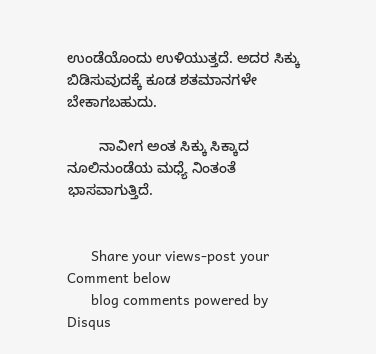ಉಂಡೆಯೊಂದು ಉಳಿಯುತ್ತದೆ. ಅದರ ಸಿಕ್ಕು ಬಿಡಿಸುವುದಕ್ಕೆ ಕೂಡ ಶತಮಾನಗಳೇ ಬೇಕಾಗಬಹುದು.

        ನಾವೀಗ ಅಂತ ಸಿಕ್ಕು ಸಿಕ್ಕಾದ ನೂಲಿನುಂಡೆಯ ಮಧ್ಯೆ ನಿಂತಂತೆ ಭಾಸವಾಗುತ್ತಿದೆ.


      Share your views-post your Comment below
      blog comments powered by Disqus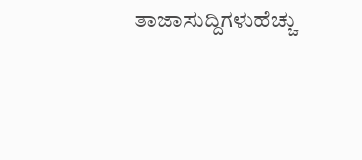ತಾಜಾಸುದ್ದಿಗಳುಹೆಚ್ಚು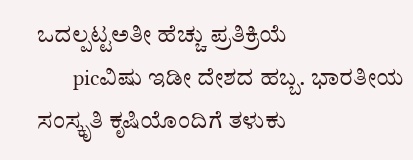ಒದಲ್ಪಟ್ಟಅತೀ ಹೆಚ್ಚು ಪ್ರತಿಕ್ರಿಯೆ
      picವಿಷು ಇಡೀ ದೇಶದ ಹಬ್ಬ. ಭಾರತೀಯ ಸಂಸ್ಕೃತಿ ಕೃಷಿಯೊಂದಿಗೆ ತಳುಕು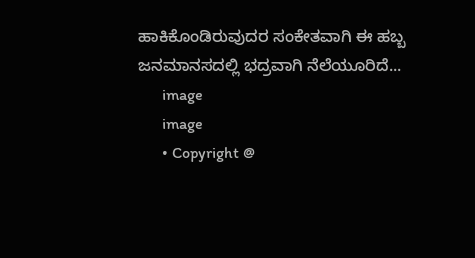ಹಾಕಿಕೊಂಡಿರುವುದರ ಸಂಕೇತವಾಗಿ ಈ ಹಬ್ಬ ಜನಮಾನಸದಲ್ಲಿ ಭದ್ರವಾಗಿ ನೆಲೆಯೂರಿದೆ...
      image
      image
      • Copyright @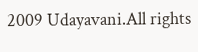2009 Udayavani.All rights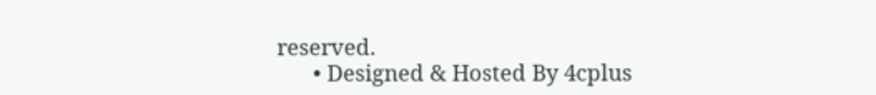reserved.
      • Designed & Hosted By 4cplus